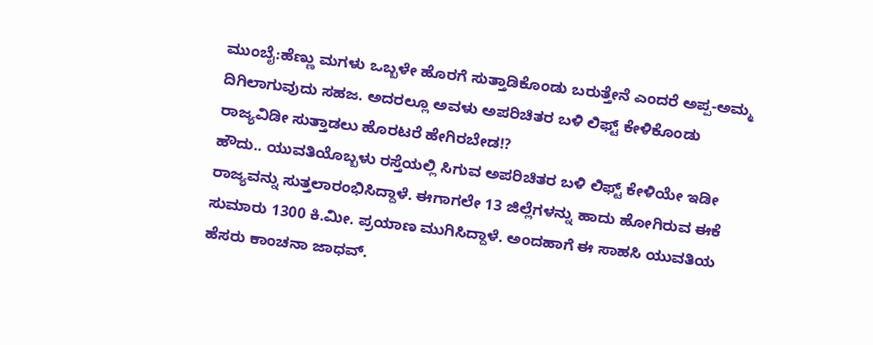ಮುಂಬೈ:ಹೆಣ್ಣು ಮಗಳು ಒಬ್ಬಳೇ ಹೊರಗೆ ಸುತ್ತಾಡಿಕೊಂಡು ಬರುತ್ತೇನೆ ಎಂದರೆ ಅಪ್ಪ-ಅಮ್ಮ ದಿಗಿಲಾಗುವುದು ಸಹಜ. ಅದರಲ್ಲೂ ಅವಳು ಅಪರಿಚಿತರ ಬಳಿ ಲಿಫ್ಟ್ ಕೇಳಿಕೊಂಡು ರಾಜ್ಯವಿಡೀ ಸುತ್ತಾಡಲು ಹೊರಟರೆ ಹೇಗಿರಬೇಡ!?
ಹೌದು.. ಯುವತಿಯೊಬ್ಬಳು ರಸ್ತೆಯಲ್ಲಿ ಸಿಗುವ ಅಪರಿಚಿತರ ಬಳಿ ಲಿಫ್ಟ್ ಕೇಳಿಯೇ ಇಡೀ ರಾಜ್ಯವನ್ನು ಸುತ್ತಲಾರಂಭಿಸಿದ್ದಾಳೆ. ಈಗಾಗಲೇ 13 ಜಿಲ್ಲೆಗಳನ್ನು ಹಾದು ಹೋಗಿರುವ ಈಕೆ ಸುಮಾರು 1300 ಕಿ.ಮೀ. ಪ್ರಯಾಣ ಮುಗಿಸಿದ್ದಾಳೆ. ಅಂದಹಾಗೆ ಈ ಸಾಹಸಿ ಯುವತಿಯ ಹೆಸರು ಕಾಂಚನಾ ಜಾಧವ್.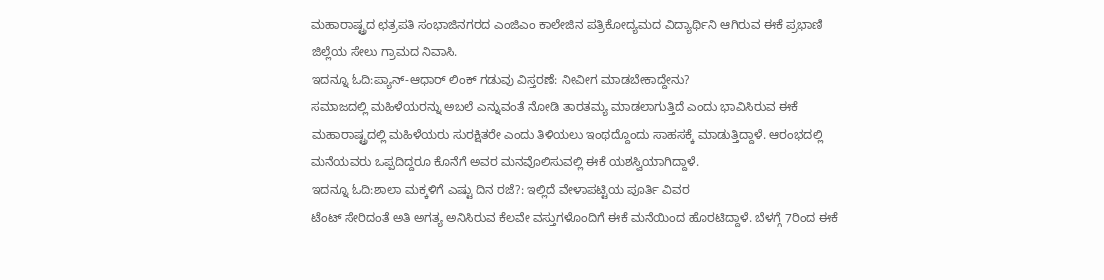ಮಹಾರಾಷ್ಟ್ರದ ಛತ್ರಪತಿ ಸಂಭಾಜಿನಗರದ ಎಂಜಿಎಂ ಕಾಲೇಜಿನ ಪತ್ರಿಕೋದ್ಯಮದ ವಿದ್ಯಾರ್ಥಿನಿ ಆಗಿರುವ ಈಕೆ ಪ್ರಭಾಣಿ ಜಿಲ್ಲೆಯ ಸೇಲು ಗ್ರಾಮದ ನಿವಾಸಿ.
ಇದನ್ನೂ ಓದಿ:ಪ್ಯಾನ್-ಆಧಾರ್ ಲಿಂಕ್ ಗಡುವು ವಿಸ್ತರಣೆ: ನೀವೀಗ ಮಾಡಬೇಕಾದ್ದೇನು?
ಸಮಾಜದಲ್ಲಿ ಮಹಿಳೆಯರನ್ನು ಅಬಲೆ ಎನ್ನುವಂತೆ ನೋಡಿ ತಾರತಮ್ಯ ಮಾಡಲಾಗುತ್ತಿದೆ ಎಂದು ಭಾವಿಸಿರುವ ಈಕೆ ಮಹಾರಾಷ್ಟ್ರದಲ್ಲಿ ಮಹಿಳೆಯರು ಸುರಕ್ಷಿತರೇ ಎಂದು ತಿಳಿಯಲು ಇಂಥದ್ದೊಂದು ಸಾಹಸಕ್ಕೆ ಮಾಡುತ್ತಿದ್ದಾಳೆ. ಆರಂಭದಲ್ಲಿ ಮನೆಯವರು ಒಪ್ಪದಿದ್ದರೂ ಕೊನೆಗೆ ಅವರ ಮನವೊಲಿಸುವಲ್ಲಿ ಈಕೆ ಯಶಸ್ವಿಯಾಗಿದ್ದಾಳೆ.
ಇದನ್ನೂ ಓದಿ:ಶಾಲಾ ಮಕ್ಕಳಿಗೆ ಎಷ್ಟು ದಿನ ರಜೆ?: ಇಲ್ಲಿದೆ ವೇಳಾಪಟ್ಟಿಯ ಪೂರ್ತಿ ವಿವರ
ಟೆಂಟ್ ಸೇರಿದಂತೆ ಅತಿ ಅಗತ್ಯ ಅನಿಸಿರುವ ಕೆಲವೇ ವಸ್ತುಗಳೊಂದಿಗೆ ಈಕೆ ಮನೆಯಿಂದ ಹೊರಟಿದ್ದಾಳೆ. ಬೆಳಗ್ಗೆ 7ರಿಂದ ಈಕೆ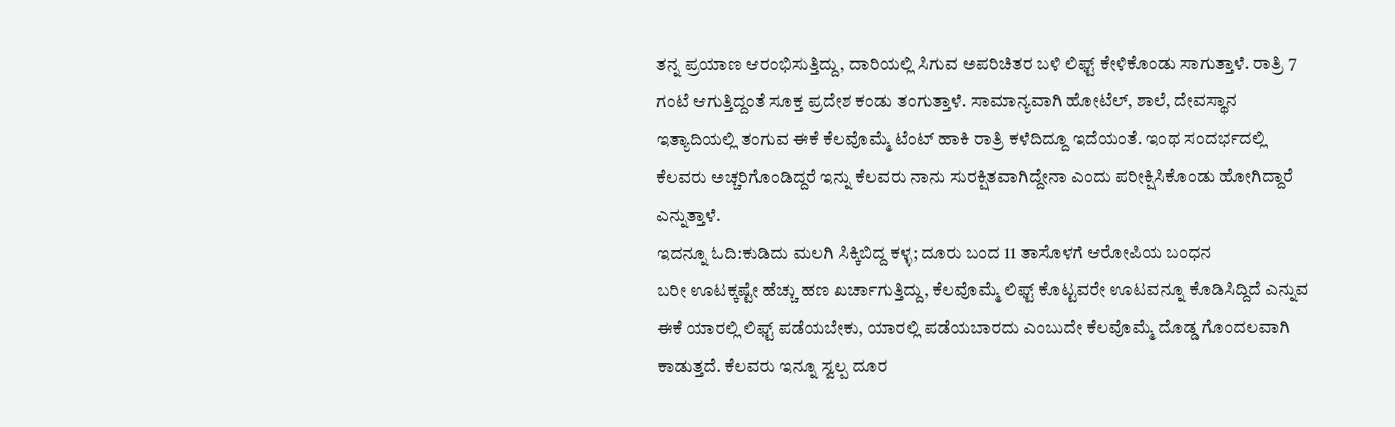ತನ್ನ ಪ್ರಯಾಣ ಆರಂಭಿಸುತ್ತಿದ್ದು, ದಾರಿಯಲ್ಲಿ ಸಿಗುವ ಅಪರಿಚಿತರ ಬಳಿ ಲಿಫ್ಟ್ ಕೇಳಿಕೊಂಡು ಸಾಗುತ್ತಾಳೆ. ರಾತ್ರಿ 7 ಗಂಟೆ ಆಗುತ್ತಿದ್ದಂತೆ ಸೂಕ್ತ ಪ್ರದೇಶ ಕಂಡು ತಂಗುತ್ತಾಳೆ. ಸಾಮಾನ್ಯವಾಗಿ ಹೋಟೆಲ್, ಶಾಲೆ, ದೇವಸ್ಥಾನ ಇತ್ಯಾದಿಯಲ್ಲಿ ತಂಗುವ ಈಕೆ ಕೆಲವೊಮ್ಮೆ ಟೆಂಟ್ ಹಾಕಿ ರಾತ್ರಿ ಕಳೆದಿದ್ದೂ ಇದೆಯಂತೆ. ಇಂಥ ಸಂದರ್ಭದಲ್ಲಿ ಕೆಲವರು ಅಚ್ಚರಿಗೊಂಡಿದ್ದರೆ ಇನ್ನು ಕೆಲವರು ನಾನು ಸುರಕ್ಷಿತವಾಗಿದ್ದೇನಾ ಎಂದು ಪರೀಕ್ಷಿಸಿಕೊಂಡು ಹೋಗಿದ್ದಾರೆ ಎನ್ನುತ್ತಾಳೆ.
ಇದನ್ನೂ ಓದಿ:ಕುಡಿದು ಮಲಗಿ ಸಿಕ್ಕಿಬಿದ್ದ ಕಳ್ಳ; ದೂರು ಬಂದ 11 ತಾಸೊಳಗೆ ಆರೋಪಿಯ ಬಂಧನ
ಬರೀ ಊಟಕ್ಕಷ್ಟೇ ಹೆಚ್ಚು ಹಣ ಖರ್ಚಾಗುತ್ತಿದ್ದು, ಕೆಲವೊಮ್ಮೆ ಲಿಫ್ಟ್ ಕೊಟ್ಟವರೇ ಊಟವನ್ನೂ ಕೊಡಿಸಿದ್ದಿದೆ ಎನ್ನುವ ಈಕೆ ಯಾರಲ್ಲಿ ಲಿಫ್ಟ್ ಪಡೆಯಬೇಕು, ಯಾರಲ್ಲಿ ಪಡೆಯಬಾರದು ಎಂಬುದೇ ಕೆಲವೊಮ್ಮೆ ದೊಡ್ಡ ಗೊಂದಲವಾಗಿ ಕಾಡುತ್ತದೆ. ಕೆಲವರು ಇನ್ನೂ ಸ್ವಲ್ಪ ದೂರ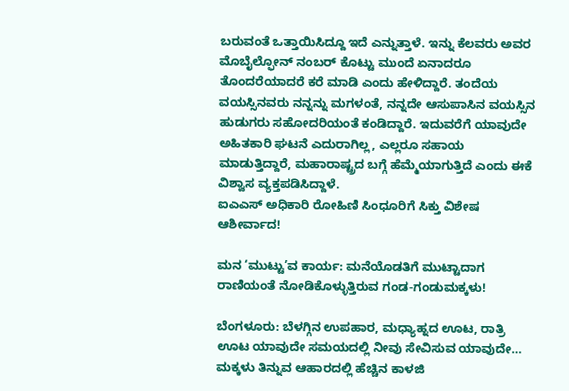ಬರುವಂತೆ ಒತ್ತಾಯಿಸಿದ್ದೂ ಇದೆ ಎನ್ನುತ್ತಾಳೆ. ಇನ್ನು ಕೆಲವರು ಅವರ ಮೊಬೈಲ್ಫೋನ್ ನಂಬರ್ ಕೊಟ್ಟು ಮುಂದೆ ಏನಾದರೂ ತೊಂದರೆಯಾದರೆ ಕರೆ ಮಾಡಿ ಎಂದು ಹೇಳಿದ್ದಾರೆ. ತಂದೆಯ ವಯಸ್ಸಿನವರು ನನ್ನನ್ನು ಮಗಳಂತೆ, ನನ್ನದೇ ಆಸುಪಾಸಿನ ವಯಸ್ಸಿನ ಹುಡುಗರು ಸಹೋದರಿಯಂತೆ ಕಂಡಿದ್ದಾರೆ. ಇದುವರೆಗೆ ಯಾವುದೇ ಅಹಿತಕಾರಿ ಘಟನೆ ಎದುರಾಗಿಲ್ಲ, ಎಲ್ಲರೂ ಸಹಾಯ ಮಾಡುತ್ತಿದ್ದಾರೆ, ಮಹಾರಾಷ್ಟ್ರದ ಬಗ್ಗೆ ಹೆಮ್ಮೆಯಾಗುತ್ತಿದೆ ಎಂದು ಈಕೆ ವಿಶ್ವಾಸ ವ್ಯಕ್ತಪಡಿಸಿದ್ದಾಳೆ.
ಐಎಎಸ್ ಅಧಿಕಾರಿ ರೋಹಿಣಿ ಸಿಂಧೂರಿಗೆ ಸಿಕ್ತು ವಿಶೇಷ ಆಶೀರ್ವಾದ!

ಮನ ‘ಮುಟ್ಟು’ವ ಕಾರ್ಯ: ಮನೆಯೊಡತಿಗೆ ಮುಟ್ಟಾದಾಗ ರಾಣಿಯಂತೆ ನೋಡಿಕೊಳ್ಳುತ್ತಿರುವ ಗಂಡ-ಗಂಡುಮಕ್ಕಳು!

ಬೆಂಗಳೂರು: ಬೆಳಗ್ಗಿನ ಉಪಹಾರ, ಮಧ್ಯಾಹ್ನದ ಊಟ, ರಾತ್ರಿ ಊಟ ಯಾವುದೇ ಸಮಯದಲ್ಲಿ ನೀವು ಸೇವಿಸುವ ಯಾವುದೇ…
ಮಕ್ಕಳು ತಿನ್ನುವ ಆಹಾರದಲ್ಲಿ ಹೆಚ್ಚಿನ ಕಾಳಜಿ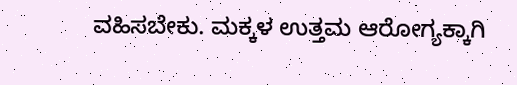ವಹಿಸಬೇಕು. ಮಕ್ಕಳ ಉತ್ತಮ ಆರೋಗ್ಯಕ್ಕಾಗಿ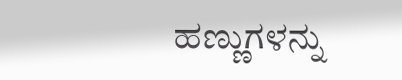ಹಣ್ಣುಗಳನ್ನು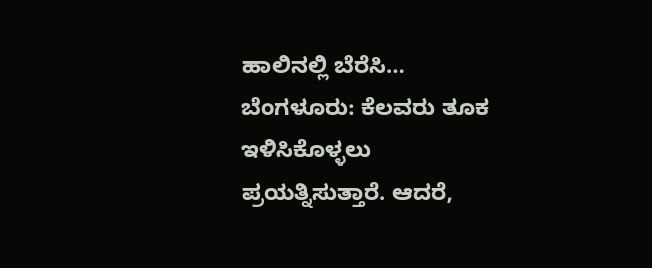ಹಾಲಿನಲ್ಲಿ ಬೆರೆಸಿ…
ಬೆಂಗಳೂರು: ಕೆಲವರು ತೂಕ ಇಳಿಸಿಕೊಳ್ಳಲು ಪ್ರಯತ್ನಿಸುತ್ತಾರೆ. ಆದರೆ,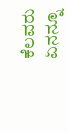ಕೆಲವರು ಏನನ್ನೂ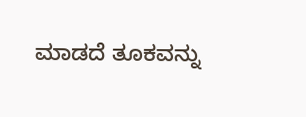ಮಾಡದೆ ತೂಕವನ್ನು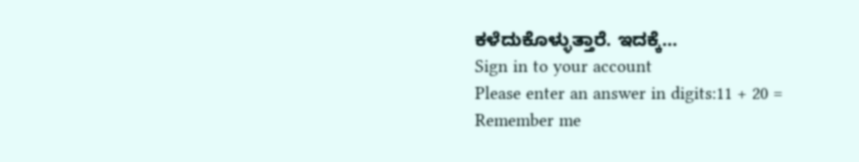ಕಳೆದುಕೊಳ್ಳುತ್ತಾರೆ. ಇದಕ್ಕೆ…
Sign in to your account
Please enter an answer in digits:11 + 20 =
Remember me